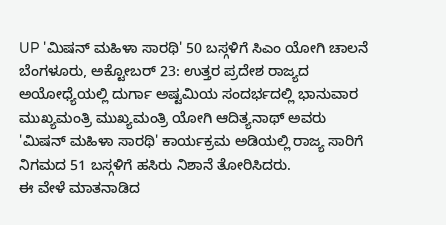UP 'ಮಿಷನ್ ಮಹಿಳಾ ಸಾರಥಿ' 50 ಬಸ್ಗಳಿಗೆ ಸಿಎಂ ಯೋಗಿ ಚಾಲನೆ
ಬೆಂಗಳೂರು, ಅಕ್ಟೋಬರ್ 23: ಉತ್ತರ ಪ್ರದೇಶ ರಾಜ್ಯದ ಅಯೋಧ್ಯೆಯಲ್ಲಿ ದುರ್ಗಾ ಅಷ್ಟಮಿಯ ಸಂದರ್ಭದಲ್ಲಿ ಭಾನುವಾರ ಮುಖ್ಯಮಂತ್ರಿ ಮುಖ್ಯಮಂತ್ರಿ ಯೋಗಿ ಆದಿತ್ಯನಾಥ್ ಅವರು 'ಮಿಷನ್ ಮಹಿಳಾ ಸಾರಥಿ' ಕಾರ್ಯಕ್ರಮ ಅಡಿಯಲ್ಲಿ ರಾಜ್ಯ ಸಾರಿಗೆ ನಿಗಮದ 51 ಬಸ್ಗಳಿಗೆ ಹಸಿರು ನಿಶಾನೆ ತೋರಿಸಿದರು.
ಈ ವೇಳೆ ಮಾತನಾಡಿದ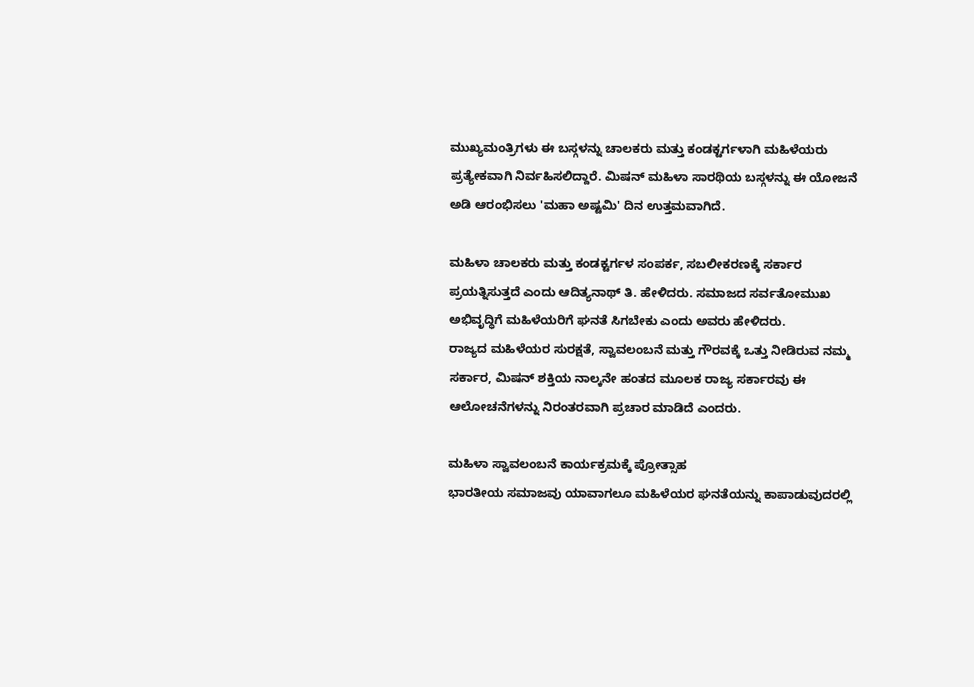ಮುಖ್ಯಮಂತ್ರಿಗಳು ಈ ಬಸ್ಗಳನ್ನು ಚಾಲಕರು ಮತ್ತು ಕಂಡಕ್ಟರ್ಗಳಾಗಿ ಮಹಿಳೆಯರು ಪ್ರತ್ಯೇಕವಾಗಿ ನಿರ್ವಹಿಸಲಿದ್ದಾರೆ. ಮಿಷನ್ ಮಹಿಳಾ ಸಾರಥಿಯ ಬಸ್ಗಳನ್ನು ಈ ಯೋಜನೆ ಅಡಿ ಆರಂಭಿಸಲು 'ಮಹಾ ಅಷ್ಟಮಿ' ದಿನ ಉತ್ತಮವಾಗಿದೆ.

ಮಹಿಳಾ ಚಾಲಕರು ಮತ್ತು ಕಂಡಕ್ಟರ್ಗಳ ಸಂಪರ್ಕ, ಸಬಲೀಕರಣಕ್ಕೆ ಸರ್ಕಾರ ಪ್ರಯತ್ನಿಸುತ್ತದೆ ಎಂದು ಆದಿತ್ಯನಾಥ್ ತಿ. ಹೇಳಿದರು. ಸಮಾಜದ ಸರ್ವತೋಮುಖ ಅಭಿವೃದ್ಧಿಗೆ ಮಹಿಳೆಯರಿಗೆ ಘನತೆ ಸಿಗಬೇಕು ಎಂದು ಅವರು ಹೇಳಿದರು.
ರಾಜ್ಯದ ಮಹಿಳೆಯರ ಸುರಕ್ಷತೆ, ಸ್ವಾವಲಂಬನೆ ಮತ್ತು ಗೌರವಕ್ಕೆ ಒತ್ತು ನೀಡಿರುವ ನಮ್ಮ ಸರ್ಕಾರ, ಮಿಷನ್ ಶಕ್ತಿಯ ನಾಲ್ಕನೇ ಹಂತದ ಮೂಲಕ ರಾಜ್ಯ ಸರ್ಕಾರವು ಈ ಆಲೋಚನೆಗಳನ್ನು ನಿರಂತರವಾಗಿ ಪ್ರಚಾರ ಮಾಡಿದೆ ಎಂದರು.

ಮಹಿಳಾ ಸ್ವಾವಲಂಬನೆ ಕಾರ್ಯಕ್ರಮಕ್ಕೆ ಪ್ರೋತ್ಸಾಹ
ಭಾರತೀಯ ಸಮಾಜವು ಯಾವಾಗಲೂ ಮಹಿಳೆಯರ ಘನತೆಯನ್ನು ಕಾಪಾಡುವುದರಲ್ಲಿ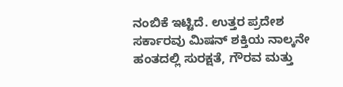ನಂಬಿಕೆ ಇಟ್ಟಿದೆ. ಉತ್ತರ ಪ್ರದೇಶ ಸರ್ಕಾರವು ಮಿಷನ್ ಶಕ್ತಿಯ ನಾಲ್ಕನೇ ಹಂತದಲ್ಲಿ ಸುರಕ್ಷತೆ, ಗೌರವ ಮತ್ತು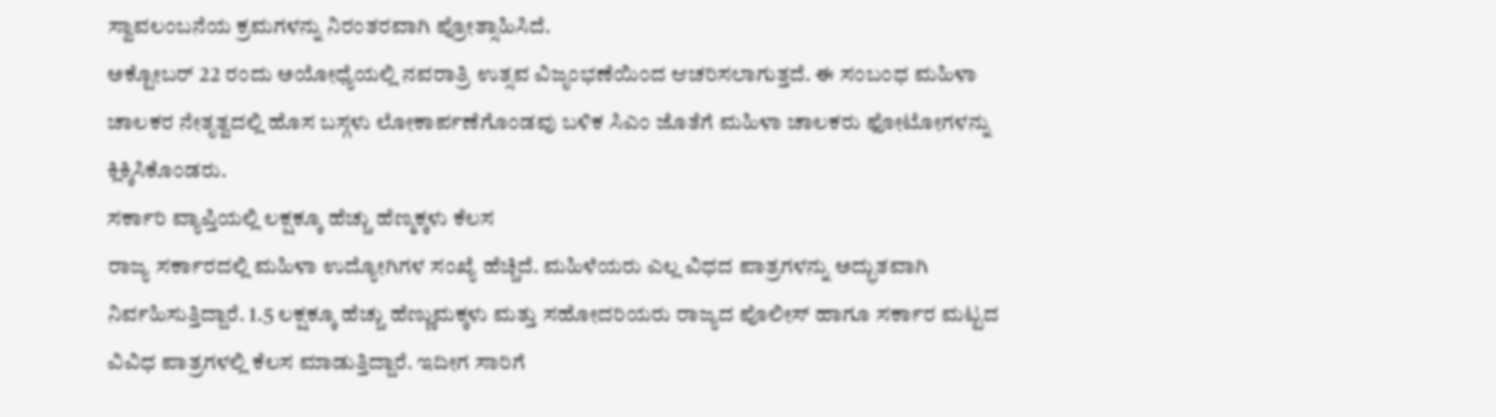ಸ್ವಾವಲಂಬನೆಯ ಕ್ರಮಗಳನ್ನು ನಿರಂತರವಾಗಿ ಪ್ರೋತ್ಸಾಹಿಸಿದೆ.
ಅಕ್ಟೋಬರ್ 22 ರಂದು ಅಯೋಧ್ಯೆಯಲ್ಲಿ ನವರಾತ್ರಿ ಉತ್ಸವ ವಿಜೃಂಭಣೆಯಿಂದ ಆಚರಿಸಲಾಗುತ್ತದೆ. ಈ ಸಂಬಂಧ ಮಹಿಳಾ ಚಾಲಕರ ನೇತೃತ್ವದಲ್ಲಿ ಹೊಸ ಬಸ್ಗಳು ಲೋಕಾರ್ಪಣೆಗೊಂಡವು ಬಳಿಕ ಸಿಎಂ ಜೊತೆಗೆ ಮಹಿಳಾ ಚಾಲಕರು ಫೋಟೋಗಳನ್ನು ಕ್ಲಿಕ್ಕಿಸಿಕೊಂಡರು.
ಸರ್ಕಾರಿ ವ್ಯಾಪ್ತಿಯಲ್ಲಿ ಲಕ್ಷಕ್ಕೂ ಹೆಚ್ಚು ಹೆಣ್ಮಕ್ಕಳು ಕೆಲಸ
ರಾಜ್ಯ ಸರ್ಕಾರದಲ್ಲಿ ಮಹಿಳಾ ಉದ್ಯೋಗಿಗಳ ಸಂಖ್ಯೆ ಹೆಚ್ಚಿದೆ. ಮಹಿಳೆಯರು ಎಲ್ಲ ವಿಧದ ಪಾತ್ರಗಳನ್ನು ಅದ್ಭುತವಾಗಿ ನಿರ್ವಹಿಸುತ್ತಿದ್ದಾರೆ. 1.5 ಲಕ್ಷಕ್ಕೂ ಹೆಚ್ಚು ಹೆಣ್ಣುಮಕ್ಕಳು ಮತ್ತು ಸಹೋದರಿಯರು ರಾಜ್ಯದ ಪೊಲೀಸ್ ಹಾಗೂ ಸರ್ಕಾರ ಮಟ್ಟದ ವಿವಿಧ ಪಾತ್ರಗಳಲ್ಲಿ ಕೆಲಸ ಮಾಡುತ್ತಿದ್ದಾರೆ. ಇದೀಗ ಸಾರಿಗೆ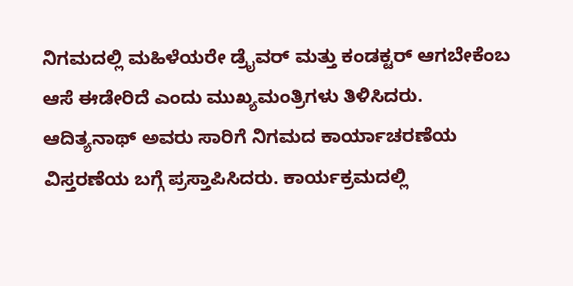ನಿಗಮದಲ್ಲಿ ಮಹಿಳೆಯರೇ ಡ್ರೈವರ್ ಮತ್ತು ಕಂಡಕ್ಟರ್ ಆಗಬೇಕೆಂಬ ಆಸೆ ಈಡೇರಿದೆ ಎಂದು ಮುಖ್ಯಮಂತ್ರಿಗಳು ತಿಳಿಸಿದರು.
ಆದಿತ್ಯನಾಥ್ ಅವರು ಸಾರಿಗೆ ನಿಗಮದ ಕಾರ್ಯಾಚರಣೆಯ ವಿಸ್ತರಣೆಯ ಬಗ್ಗೆ ಪ್ರಸ್ತಾಪಿಸಿದರು. ಕಾರ್ಯಕ್ರಮದಲ್ಲಿ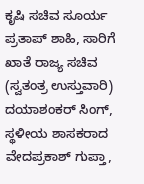ಕೃಷಿ ಸಚಿವ ಸೂರ್ಯ ಪ್ರತಾಪ್ ಶಾಹಿ, ಸಾರಿಗೆ ಖಾತೆ ರಾಜ್ಯ ಸಚಿವ (ಸ್ವತಂತ್ರ ಉಸ್ತುವಾರಿ) ದಯಾಶಂಕರ್ ಸಿಂಗ್, ಸ್ಥಳೀಯ ಶಾಸಕರಾದ ವೇದಪ್ರಕಾಶ್ ಗುಪ್ತಾ,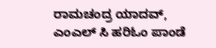ರಾಮಚಂದ್ರ ಯಾದವ್, ಎಂಎಲ್ ಸಿ ಹರಿಓಂ ಪಾಂಡೆ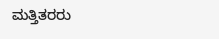ಮತ್ತಿತರರು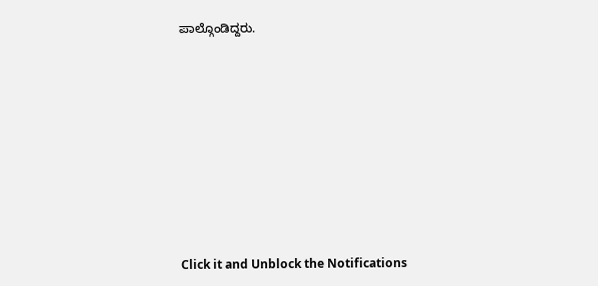ಪಾಲ್ಗೊಂಡಿದ್ದರು.












Click it and Unblock the Notifications